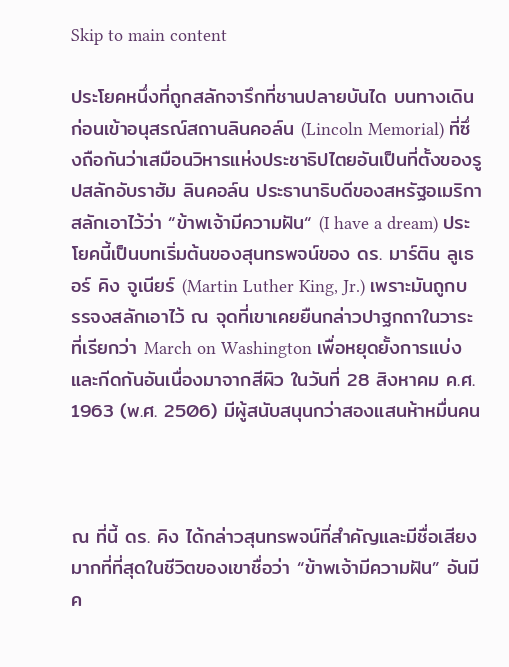Skip to main content

ประโยคหนึ่งที่ถูกสลักจารึกที่ชานปลายบันได บนทางเดินก่อนเข้าอนุสรณ์สถานลินคอล์น (Lincoln Memorial) ที่ซึ่งถือกันว่าเสมือนวิหารแห่งประชาธิปไตยอันเป็นที่ตั้งของรูปสลักอับราฮัม ลินคอล์น ประธานาธิบดีของสหรัฐอเมริกา สลักเอาไว้ว่า “ข้าพเจ้ามีความฝัน“ (I have a dream) ประโยคนี้เป็นบทเริ่มต้นของสุนทรพจน์ของ ดร. มาร์ติน ลูเธอร์ คิง จูเนียร์ (Martin Luther King, Jr.) เพราะมันถูกบรรจงสลักเอาไว้ ณ จุดที่เขาเคยยืนกล่าวปาฐกถาในวาระที่เรียกว่า March on Washington เพื่อหยุดยั้งการแบ่งและกีดกันอันเนื่องมาจากสีผิว ในวันที่ 28 สิงหาคม ค.ศ. 1963 (พ.ศ. 2506) มีผู้สนับสนุนกว่าสองแสนห้าหมื่นคน



ณ ที่นี้ ดร. คิง ได้กล่าวสุนทรพจน์ที่สำคัญและมีชื่อเสียงมากที่ที่สุดในชีวิตของเขาชื่อว่า “ข้าพเจ้ามีความฝัน” อันมีค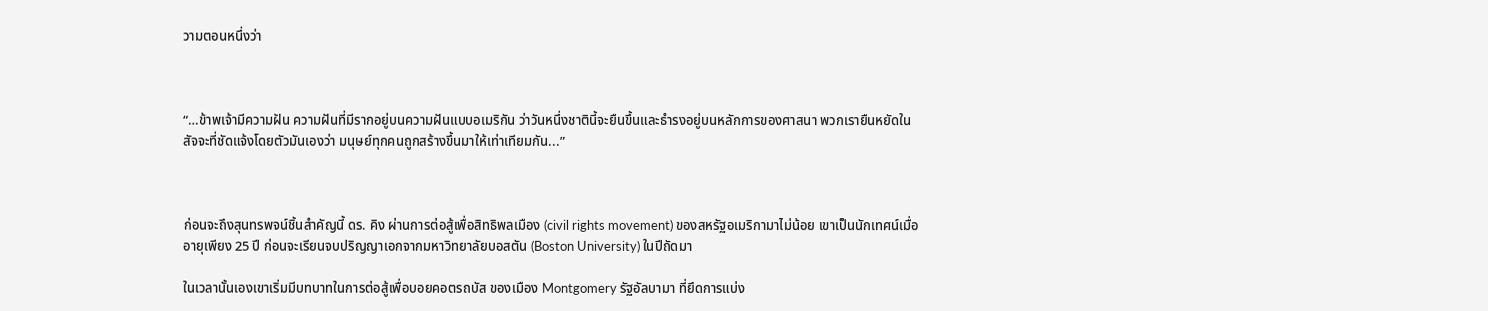วามตอนหนึ่งว่า



“…ข้าพเจ้ามีความฝัน ความฝันที่มีรากอยู่บนความฝันแบบอเมริกัน ว่าวันหนึ่งชาตินี้จะยืนขึ้นและธำรงอยู่บนหลักการของศาสนา พวกเรายืนหยัดในสัจจะที่ชัดแจ้งโดยตัวมันเองว่า มนุษย์ทุกคนถูกสร้างขึ้นมาให้เท่าเทียมกัน...”



ก่อนจะถึงสุนทรพจน์ชิ้นสำคัญนี้ ดร. คิง ผ่านการต่อสู้เพื่อสิทธิพลเมือง (civil rights movement) ของสหรัฐอเมริกามาไม่น้อย เขาเป็นนักเทศน์เมื่ออายุเพียง 25 ปี ก่อนจะเรียนจบปริญญาเอกจากมหาวิทยาลัยบอสตัน (Boston University) ในปีถัดมา

ในเวลานั้นเองเขาเริ่มมีบทบาทในการต่อสู้เพื่อบอยคอตรถบัส ของเมือง Montgomery รัฐอัลบามา ที่ยึดการแบ่ง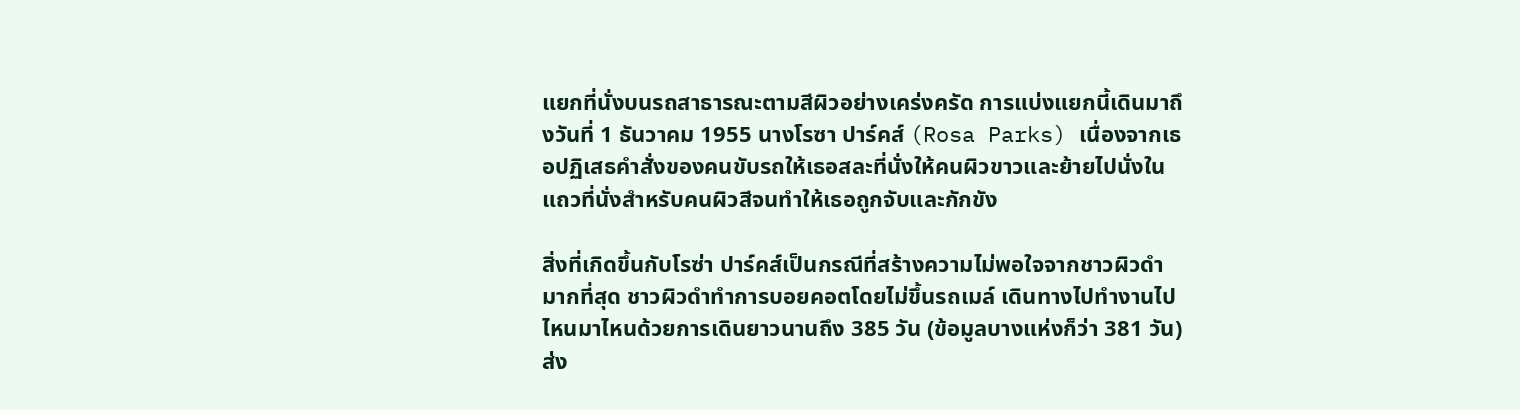แยกที่นั่งบนรถสาธารณะตามสีผิวอย่างเคร่งครัด การแบ่งแยกนี้เดินมาถึงวันที่ 1 ธันวาคม 1955 นางโรซา ปาร์คส์ (Rosa Parks) เนื่องจากเธอปฏิเสธคำสั่งของคนขับรถให้เธอสละที่นั่งให้คนผิวขาวและย้ายไปนั่งในแถวที่นั่งสำหรับคนผิวสีจนทำให้เธอถูกจับและกักขัง

สิ่งที่เกิดขึ้นกับโรซ่า ปาร์คส์เป็นกรณีที่สร้างความไม่พอใจจากชาวผิวดำมากที่สุด ชาวผิวดำทำการบอยคอตโดยไม่ขึ้นรถเมล์ เดินทางไปทำงานไปไหนมาไหนด้วยการเดินยาวนานถึง 385 วัน (ข้อมูลบางแห่งก็ว่า 381 วัน) ส่ง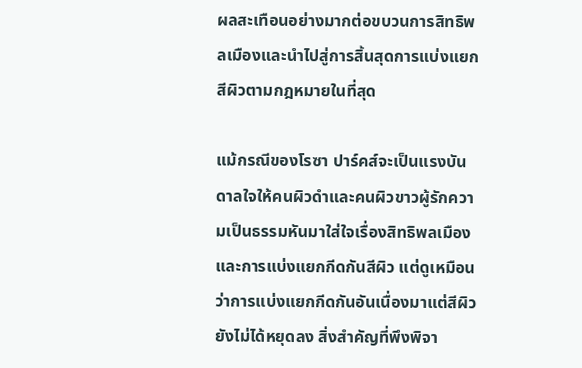ผลสะเทือนอย่างมากต่อขบวนการสิทธิพลเมืองและนำไปสู่การสิ้นสุดการแบ่งแยกสีผิวตามกฎหมายในที่สุด

แม้กรณีของโรซา ปาร์คส์จะเป็นแรงบันดาลใจให้คนผิวดำและคนผิวขาวผู้รักความเป็นธรรมหันมาใส่ใจเรื่องสิทธิพลเมืองและการแบ่งแยกกีดกันสีผิว แต่ดูเหมือนว่าการแบ่งแยกกีดกันอันเนื่องมาแต่สีผิวยังไม่ได้หยุดลง สิ่งสำคัญที่พึงพิจา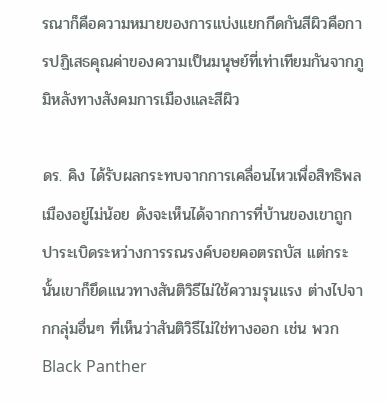รณาก็คือความหมายของการแบ่งแยกกีดกันสีผิวคือการปฏิเสธคุณค่าของความเป็นมนุษย์ที่เท่าเทียมกันจากภูมิหลังทางสังคมการเมืองและสีผิว

ดร. คิง ได้รับผลกระทบจากการเคลื่อนไหวเพื่อสิทธิพลเมืองอยู่ไม่น้อย ดังจะเห็นได้จากการที่บ้านของเขาถูกปาระเบิดระหว่างการรณรงค์บอยคอตรถบัส แต่กระนั้นเขาก็ยึดแนวทางสันติวิธีไม่ใช้ความรุนแรง ต่างไปจากกลุ่มอื่นๆ ที่เห็นว่าสันติวิธีไม่ใช่ทางออก เช่น พวก Black Panther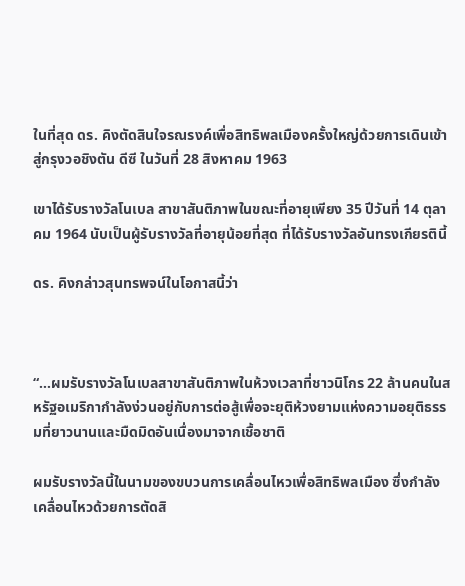ในที่สุด ดร. คิงตัดสินใจรณรงค์เพื่อสิทธิพลเมืองครั้งใหญ่ด้วยการเดินเข้าสู่กรุงวอชิงตัน ดีซี ในวันที่ 28 สิงหาคม 1963

เขาได้รับรางวัลโนเบล สาขาสันติภาพในขณะที่อายุเพียง 35 ปีวันที่ 14 ตุลาคม 1964 นับเป็นผู้รับรางวัลที่อายุน้อยที่สุด ที่ได้รับรางวัลอันทรงเกียรตินี้

ดร. คิงกล่าวสุนทรพจน์ในโอกาสนี้ว่า



“…ผมรับรางวัลโนเบลสาขาสันติภาพในห้วงเวลาที่ชาวนิโกร 22 ล้านคนในสหรัฐอเมริกากำลังง่วนอยู่กับการต่อสู้เพื่อจะยุติห้วงยามแห่งความอยุติธรรมที่ยาวนานและมืดมิดอันเนื่องมาจากเชื้อชาติ

ผมรับรางวัลนี้ในนามของขบวนการเคลื่อนไหวเพื่อสิทธิพลเมือง ซึ่งกำลังเคลื่อนไหวด้วยการตัดสิ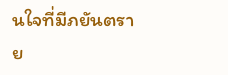นใจที่มีภยันตราย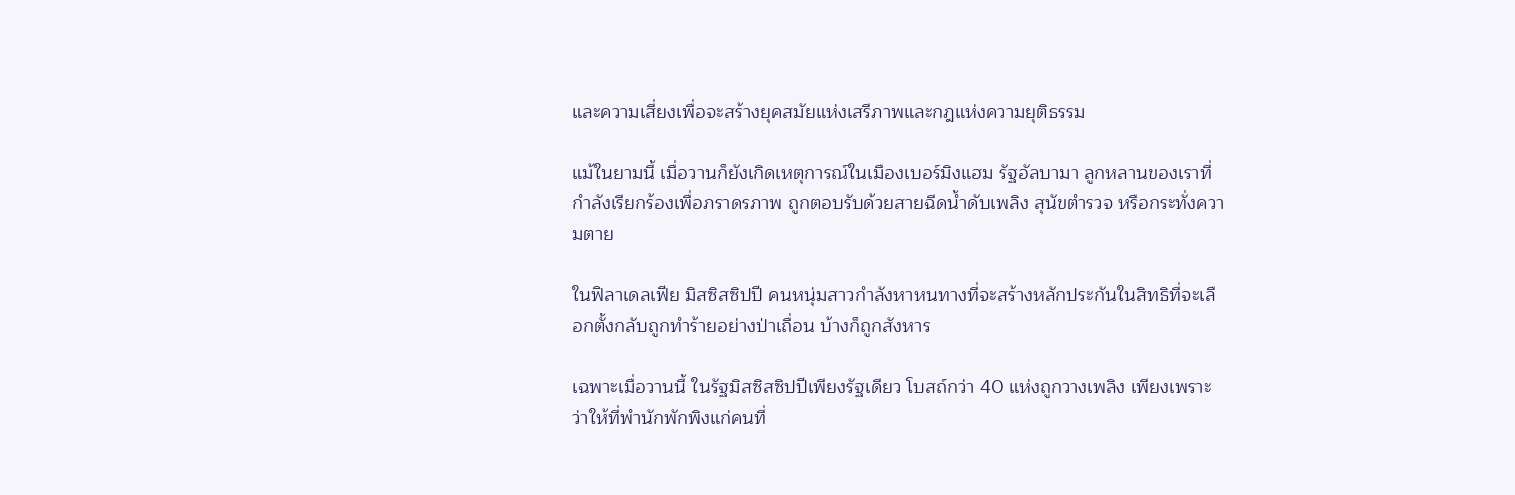และความเสี่ยงเพื่อจะสร้างยุคสมัยแห่งเสรีภาพและกฎแห่งความยุติธรรม

แม้ในยามนี้ เมื่อวานก็ยังเกิดเหตุการณ์ในเมืองเบอร์มิงแฮม รัฐอัลบามา ลูกหลานของเราที่กำลังเรียกร้องเพื่อภราดรภาพ ถูกตอบรับด้วยสายฉีดน้ำดับเพลิง สุนัขตำรวจ หรือกระทั่งความตาย

ในฟิลาเดลเฟีย มิสซิสซิปปี คนหนุ่มสาวกำลังหาหนทางที่จะสร้างหลักประกันในสิทธิที่จะเลือกตั้งกลับถูกทำร้ายอย่างป่าเถื่อน บ้างก็ถูกสังหาร

เฉพาะเมื่อวานนี้ ในรัฐมิสซิสซิปปีเพียงรัฐเดียว โบสถ์กว่า 40 แห่งถูกวางเพลิง เพียงเพราะว่าให้ที่พำนักพักพิงแก่คนที่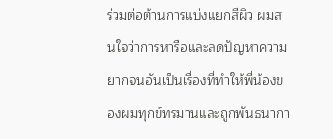ร่วมต่อต้านการแบ่งแยกสีผิว ผมสนใจว่าการหารือและลดปัญหาความยากจนอันเป็นเรื่องที่ทำให้พี่น้องของผมทุกข์ทรมานและถูกพันธนากา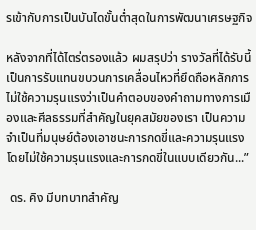รเข้ากับการเป็นบันไดขั้นต่ำสุดในการพัฒนาเศรษฐกิจ

หลังจากที่ได้ไตร่ตรองแล้ว ผมสรุปว่า รางวัลที่ได้รับนี้ เป็นการรับแทนขบวนการเคลื่อนไหวที่ยึดถือหลักการไม่ใช้ความรุนแรงว่าเป็นคำตอบของคำถามทางการเมืองและศีลธรรมที่สำคัญในยุคสมัยของเรา เป็นความจำเป็นที่มนุษย์ต้องเอาชนะการกดขี่และความรุนแรง โดยไม่ใช้ความรุนแรงและการกดขี่ในแบบเดียวกัน...”

 ดร. คิง มีบทบาทสำคัญ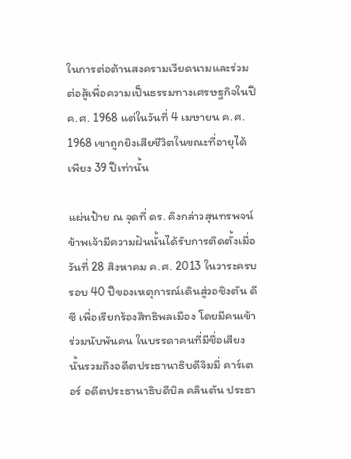ในการต่อต้านสงครามเวียดนามและร่วมต่อสู้เพื่อความเป็นธรรมทางเศรษฐกิจในปี ค.ศ. 1968 แต่ในวันที่ 4 เมษายน ค.ศ. 1968 เขาถูกยิงเสียชีวิตในขณะที่อายุได้เพียง 39 ปีเท่านั้น

แผ่นป้าย ณ จุดที่ ดร. คิงกล่าวสุนทรพจน์ข้าพเจ้ามีความฝันนั้นได้รับการติดตั้งเมื่อวันที่ 28 สิงหาคม ค.ศ. 2013 ในวาระครบรอบ 40 ปีของเหตุการณ์เดินสู่วอชิงตัน ดีซี เพื่อเรียกร้องสิทธิพลเมือง โดยมีคนเข้าร่วมนับพันคน ในบรรดาคนที่มีชื่อเสียงนั้นรวมถึงอดีตประธานาธิบดีจิมมี่ คาร์เตอร์ อดีตประธานาธิบดีบิล คลินตัน ประธา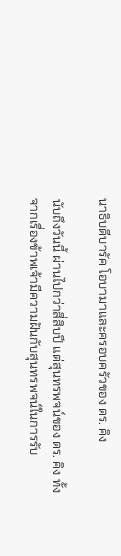นาธิบดีบารัค โอบามาและครอบครัวของ ดร. คิง

นับถึงวันนี้ ผ่านไปกว่าสี่สิบปี แต่สุนทรพจน์ของ ดร. คิง ทั้งจากเรื่องข้าพเจ้ามีความฝันกับสุนทรพจน์ในการรับ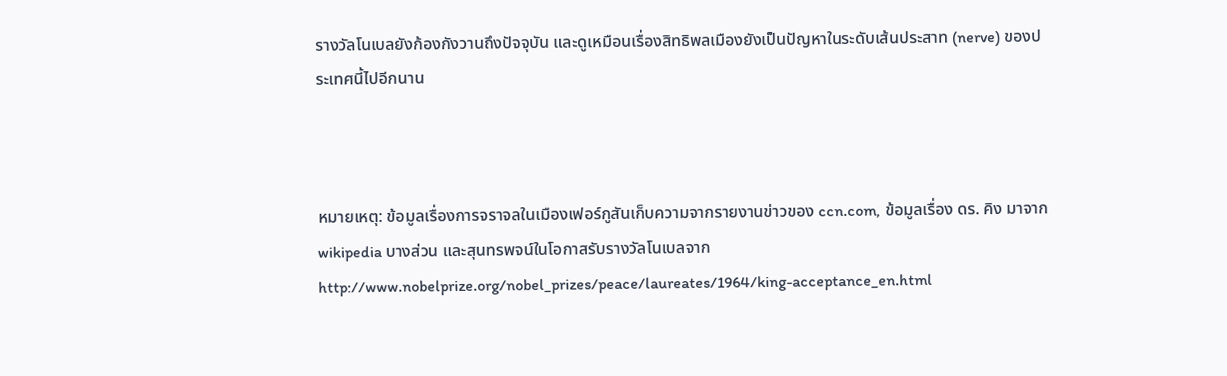รางวัลโนเบลยังก้องกังวานถึงปัจจุบัน และดูเหมือนเรื่องสิทธิพลเมืองยังเป็นปัญหาในระดับเส้นประสาท (nerve) ของประเทศนี้ไปอีกนาน



หมายเหตุ: ข้อมูลเรื่องการจราจลในเมืองเฟอร์กูสันเก็บความจากรายงานข่าวของ ccn.com, ข้อมูลเรื่อง ดร. คิง มาจาก wikipedia บางส่วน และสุนทรพจน์ในโอกาสรับรางวัลโนเบลจาก http://www.nobelprize.org/nobel_prizes/peace/laureates/1964/king-acceptance_en.html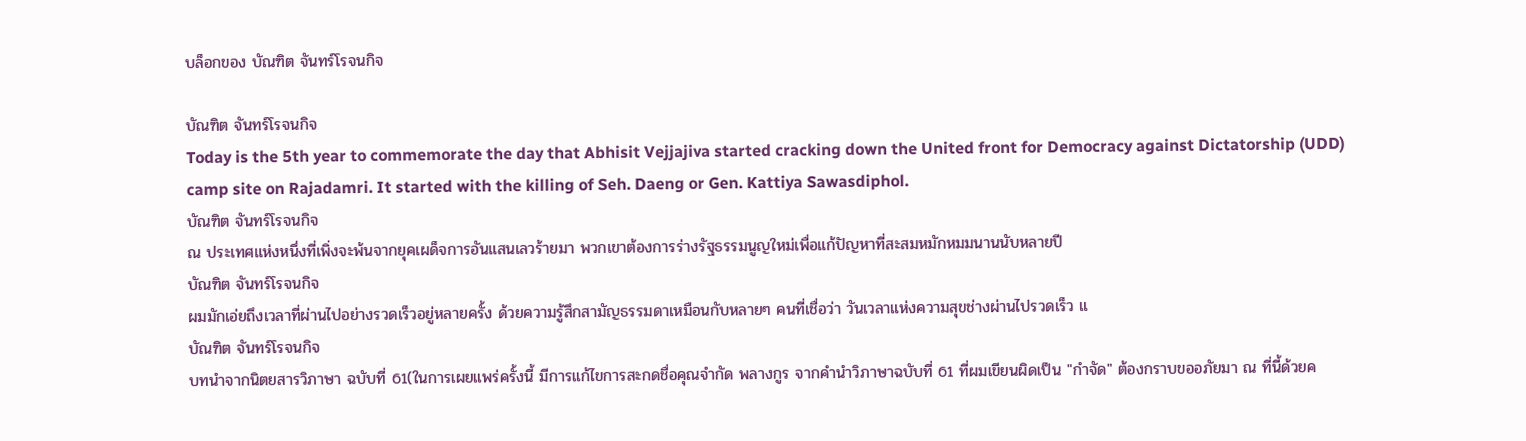บล็อกของ บัณฑิต จันทร์โรจนกิจ

บัณฑิต จันทร์โรจนกิจ
Today is the 5th year to commemorate the day that Abhisit Vejjajiva started cracking down the United front for Democracy against Dictatorship (UDD) camp site on Rajadamri. It started with the killing of Seh. Daeng or Gen. Kattiya Sawasdiphol.
บัณฑิต จันทร์โรจนกิจ
ณ ประเทศแห่งหนึ่งที่เพิ่งจะพ้นจากยุคเผด็จการอันแสนเลวร้ายมา พวกเขาต้องการร่างรัฐธรรมนูญใหม่เพื่อแก้ปัญหาที่สะสมหมักหมมนานนับหลายปี
บัณฑิต จันทร์โรจนกิจ
ผมมักเอ่ยถึงเวลาที่ผ่านไปอย่างรวดเร็วอยู่หลายครั้ง ด้วยความรู้สึกสามัญธรรมดาเหมือนกับหลายๆ คนที่เชื่อว่า วันเวลาแห่งความสุขช่างผ่านไปรวดเร็ว แ
บัณฑิต จันทร์โรจนกิจ
บทนำจากนิตยสารวิภาษา ฉบับที่ 61(ในการเผยแพร่ครั้งนี้ มีการแก้ไขการสะกดชื่อคุณจำกัด พลางกูร จากคำนำวิภาษาฉบับที่ 61 ที่ผมเขียนผิดเป็น "กำจัด" ต้องกราบขออภัยมา ณ ที่นี้ด้วยค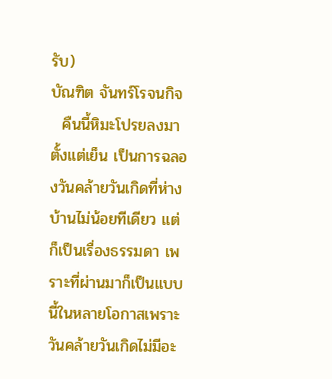รับ)
บัณฑิต จันทร์โรจนกิจ
  คืนนี้หิมะโปรยลงมาตั้งแต่เย็น เป็นการฉลองวันคล้ายวันเกิดที่ห่างบ้านไม่น้อยทีเดียว แต่ก็เป็นเรื่องธรรมดา เพราะที่ผ่านมาก็เป็นแบบนี้ในหลายโอกาสเพราะวันคล้ายวันเกิดไม่มีอะ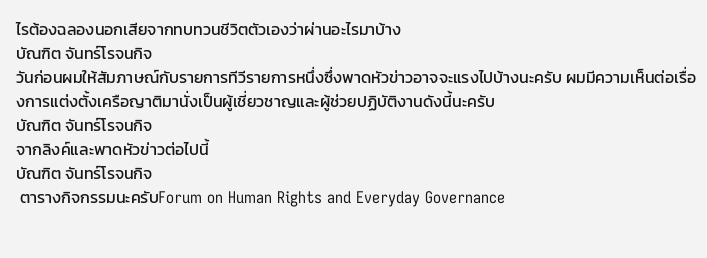ไรต้องฉลองนอกเสียจากทบทวนชีวิตตัวเองว่าผ่านอะไรมาบ้าง
บัณฑิต จันทร์โรจนกิจ
วันก่อนผมให้สัมภาษณ์กับรายการทีวีรายการหนึ่งซึ่งพาดหัวข่าวอาจจะแรงไปบ้างนะครับ ผมมีความเห็นต่อเรื่องการแต่งตั้งเครือญาติมานั่งเป็นผู้เชี่ยวชาญและผู้ช่วยปฏิบัติงานดังนี้นะครับ
บัณฑิต จันทร์โรจนกิจ
จากลิงค์และพาดหัวข่าวต่อไปนี้
บัณฑิต จันทร์โรจนกิจ
 ตารางกิจกรรมนะครับForum on Human Rights and Everyday Governance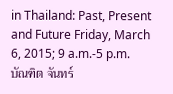in Thailand: Past, Present and Future Friday, March 6, 2015; 9 a.m.-5 p.m.
บัณฑิต จันทร์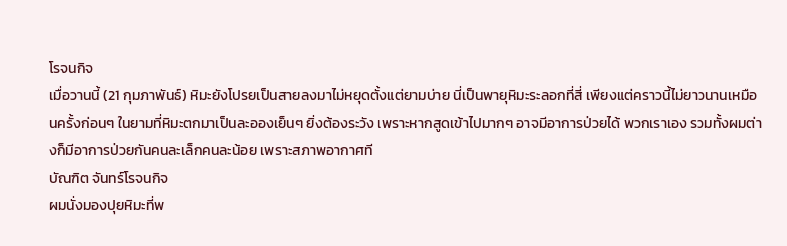โรจนกิจ
เมื่อวานนี้ (21 กุมภาพันธ์) หิมะยังโปรยเป็นสายลงมาไม่หยุดตั้งแต่ยามบ่าย นี่เป็นพายุหิมะระลอกที่สี่ เพียงแต่คราวนี้ไม่ยาวนานเหมือนครั้งก่อนๆ ในยามที่หิมะตกมาเป็นละอองเย็นๆ ยิ่งต้องระวัง เพราะหากสูดเข้าไปมากๆ อาจมีอาการป่วยได้ พวกเราเอง รวมทั้งผมต่างก็มีอาการป่วยกันคนละเล็กคนละน้อย เพราะสภาพอากาศที
บัณฑิต จันทร์โรจนกิจ
ผมนั่งมองปุยหิมะที่พ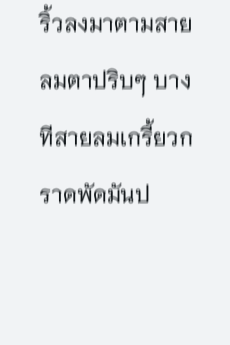ริ้วลงมาตามสายลมตาปริบๆ บางทีสายลมเกรี้ยวกราดพัดมันป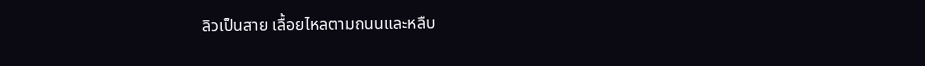ลิวเป็นสาย เลื้อยไหลตามถนนและหลืบ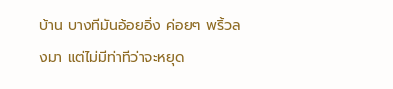บ้าน บางทีมันอ้อยอิ่ง ค่อยๆ พริ้วลงมา แต่ไม่มีท่าทีว่าจะหยุด